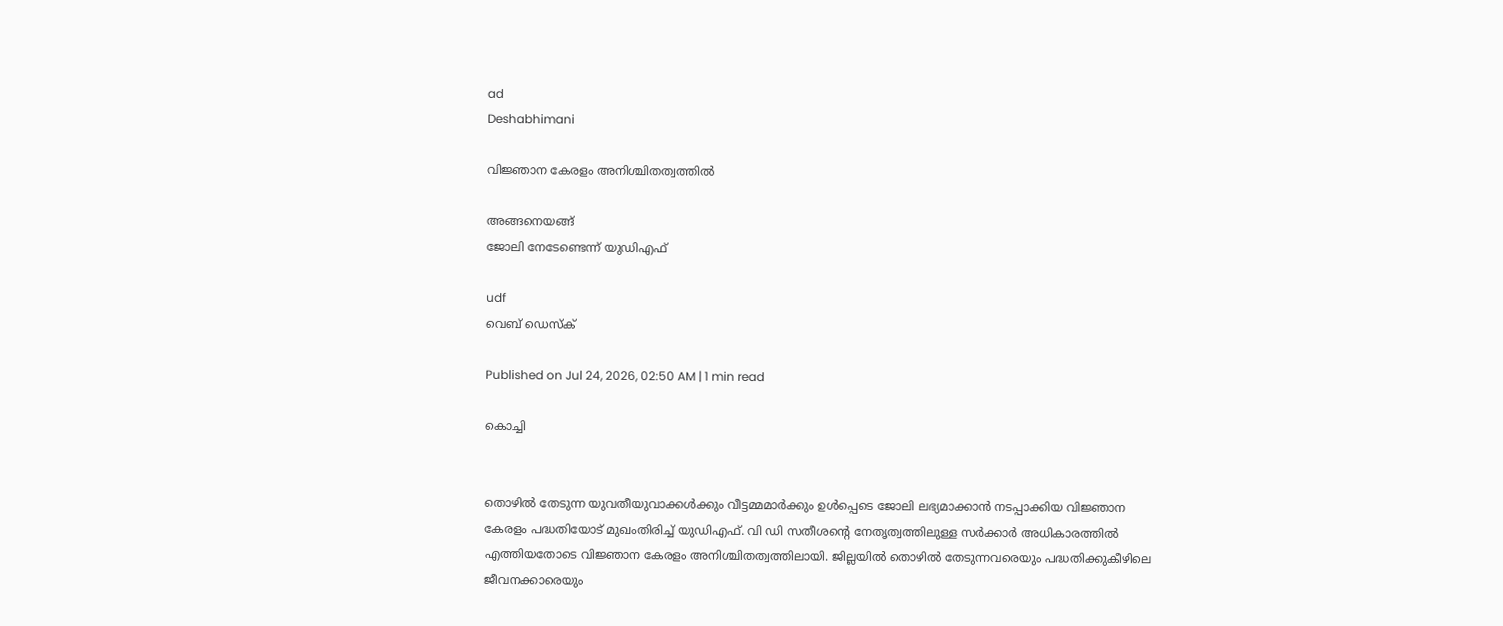ad
Deshabhimani

വിജ്ഞാന കേരളം അനിശ്ചിതത്വത്തിൽ

അങ്ങനെയങ്ങ്‌
ജോലി നേടേണ്ടെന്ന്‌ യുഡിഎഫ്‌

udf
വെബ് ഡെസ്ക്

Published on Jul 24, 2026, 02:50 AM | 1 min read

കൊച്ചി


തൊഴിൽ തേടുന്ന യുവതീയുവാക്കൾക്കും വീട്ടമ്മമാർക്കും ഉൾപ്പെടെ ജോലി ലഭ്യമാക്കാൻ നടപ്പാക്കിയ വിജ്ഞാന കേരളം പദ്ധതിയോട്‌ മുഖംതിരിച്ച്‌ യുഡിഎഫ്‌. വി ഡി സതീശന്റെ നേതൃത്വത്തിലുള്ള സർക്കാർ അധികാരത്തിൽ എത്തിയതോടെ വിജ്ഞാന കേരളം അനിശ്ചിതത്വത്തിലായി. ജില്ലയിൽ തൊഴിൽ തേടുന്നവരെയും പദ്ധതിക്കുകീഴിലെ ജീവനക്കാരെയും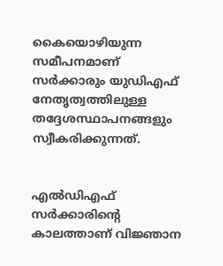കൈയൊഴിയുന്ന സമീപനമാണ്‌ സർക്കാരും യുഡിഎഫ്‌ നേതൃത്വത്തിലുള്ള തദ്ദേശസ്ഥാപനങ്ങളും സ്വീകരിക്കുന്നത്‌.


എൽഡിഎഫ്‌ സർക്കാരിന്റെ കാലത്താണ്‌ വിജ്ഞാന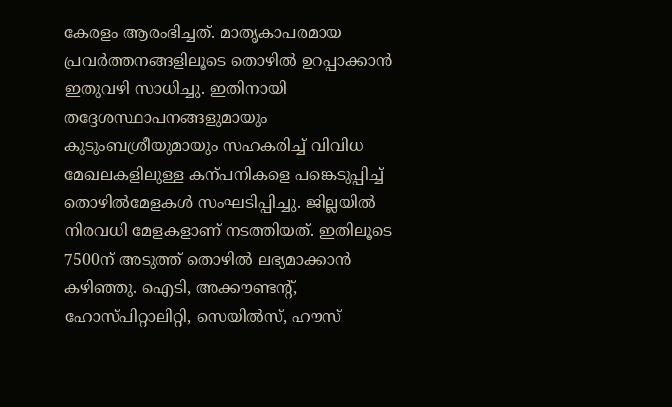കേരളം ആരംഭിച്ചത്‌. മാതൃകാപരമായ പ്രവർത്തനങ്ങളിലൂടെ തൊഴിൽ ഉറപ്പാക്കാൻ ഇതുവഴി സാധിച്ചു. ഇതിനായി തദ്ദേശസ്ഥാപനങ്ങളുമായും കുടുംബശ്രീയുമായും സഹകരിച്ച്‌ വിവിധ മേഖലകളിലുള്ള കന്പനികളെ പങ്കെടുപ്പിച്ച്‌ തൊഴിൽമേളകൾ സംഘടിപ്പിച്ചു. ജില്ലയിൽ നിരവധി മേളകളാണ്‌ നടത്തിയത്‌. ഇതിലൂടെ 7500ന്‌ അടുത്ത്‌ തൊഴിൽ ലഭ്യമാക്കാൻ കഴിഞ്ഞു. ഐടി, അക്ക‍ൗണ്ടന്റ്‌, ഹോസ്‌പിറ്റാലിറ്റി, സെയിൽസ്‌, ഹ‍ൗസ്‌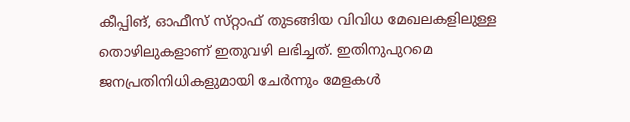കീപ്പിങ്, ഓഫീസ്‌ സ്‌റ്റാഫ്‌ തുടങ്ങിയ വിവിധ മേഖലകളിലുള്ള തൊഴിലുകളാണ്‌ ഇതുവഴി ലഭിച്ചത്‌. ഇതിനുപുറമെ ജനപ്രതിനിധികളുമായി ചേർന്നും മേളകൾ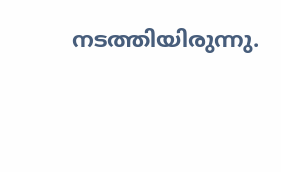നടത്തിയിരുന്നു.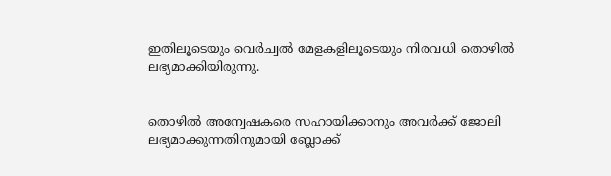ഇതിലൂടെയും വെർച്വൽ മേളകളിലൂടെയും നിരവധി തൊഴിൽ ലഭ്യമാക്കിയിരുന്നു.


തൊഴിൽ അന്വേഷകരെ സഹായിക്കാനും അവർക്ക്‌ ജോലി ലഭ്യമാക്കുന്നതിനുമായി ബ്ലോക്ക്‌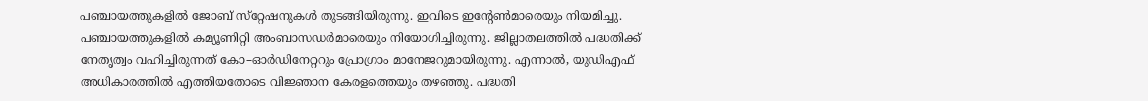പഞ്ചായത്തുകളിൽ ജോബ്‌ സ്‌റ്റേഷനുകൾ തുടങ്ങിയിരുന്നു. ഇവിടെ ഇന്റേൺമാരെയും നിയമിച്ചു. പഞ്ചായത്തുകളിൽ കമ്യൂണിറ്റി അംബാസഡർമാരെയും നിയോഗിച്ചിരുന്നു. ജില്ലാതലത്തിൽ പദ്ധതിക്ക്‌ നേതൃത്വം വഹിച്ചിരുന്നത്‌ കോ–ഓർഡിനേറ്ററും പ്രോഗ്രാം മാനേജറുമായിരുന്നു. എന്നാൽ, യുഡിഎഫ്‌ അധികാരത്തിൽ എത്തിയതോടെ വിജ്ഞാന കേരളത്തെയും തഴഞ്ഞു. പദ്ധതി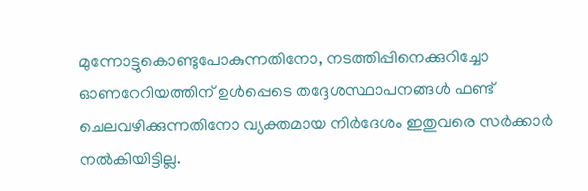മുന്നോട്ടുകൊണ്ടുപോകുന്നതിനോ, നടത്തിപ്പിനെക്കുറിച്ചോ ഓണറേറിയത്തിന്‌ ഉൾപ്പെടെ തദ്ദേശസ്ഥാപനങ്ങൾ ഫണ്ട്‌ ചെലവഴിക്കുന്നതിനോ വ്യക്തമായ നിർദേശം ഇതുവരെ സർക്കാർ നൽകിയിട്ടില്ല.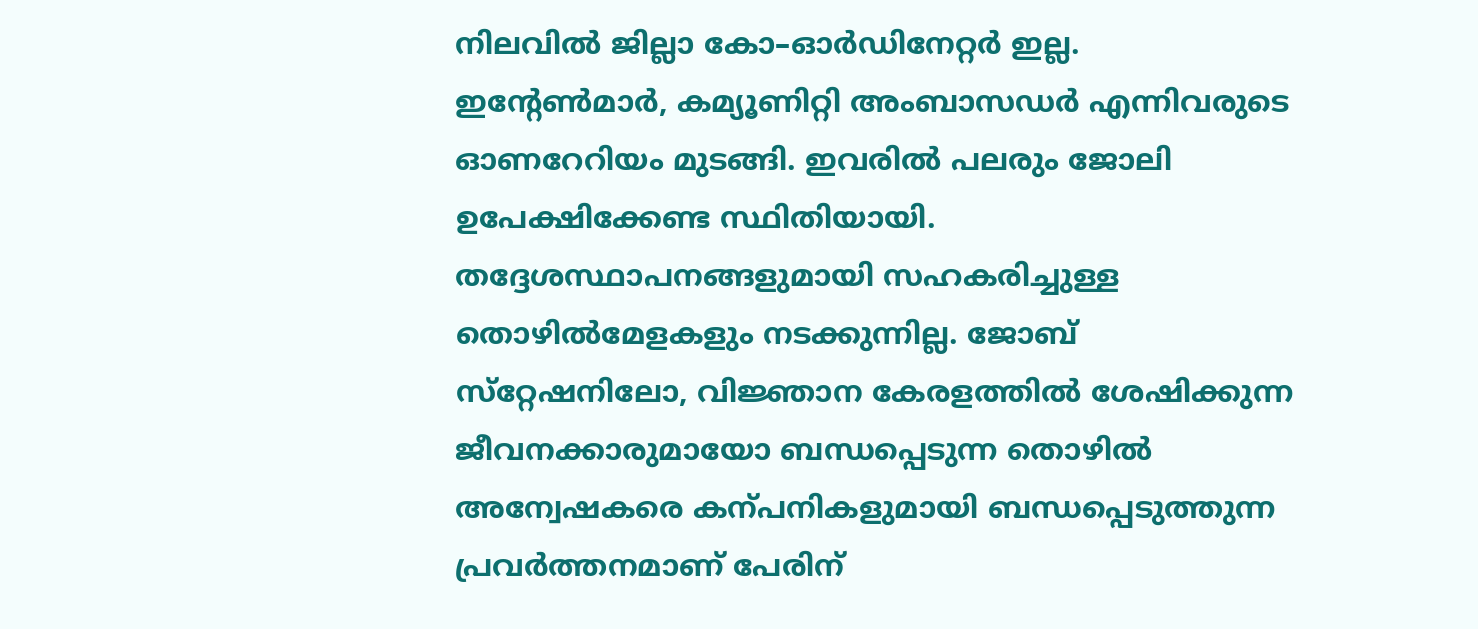നിലവിൽ ജില്ലാ കോ–ഓർഡിനേറ്റർ ഇല്ല. ഇന്റേൺമാർ, കമ്യൂണിറ്റി അംബാസഡർ എന്നിവരുടെ ഓണറേറിയം മുടങ്ങി. ഇവരിൽ പലരും ജോലി ഉപേക്ഷിക്കേണ്ട സ്ഥിതിയായി. തദ്ദേശസ്ഥാപനങ്ങളുമായി സഹകരിച്ചുള്ള തൊഴിൽമേളകളും നടക്കുന്നില്ല. ജോബ്‌ സ്‌റ്റേഷനിലോ, വിജ്ഞാന കേരളത്തിൽ ശേഷിക്കുന്ന ജീവനക്കാരുമായോ ബന്ധപ്പെടുന്ന തൊഴിൽ അന്വേഷകരെ കന്പനികളുമായി ബന്ധപ്പെടുത്തുന്ന പ്രവർത്തനമാണ്‌ പേരിന്‌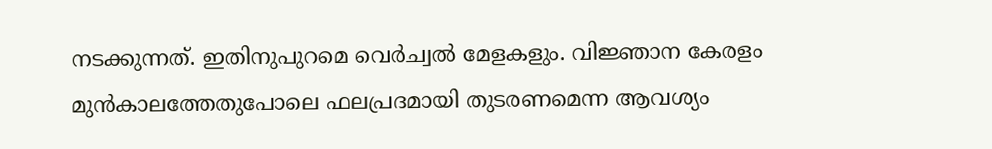നടക്കുന്നത്‌. ഇതിനുപുറമെ വെർച്വൽ മേളകളും. വിജ്ഞാന കേരളം മുൻകാലത്തേതുപോലെ ഫലപ്രദമായി തുടരണമെന്ന ആവശ്യം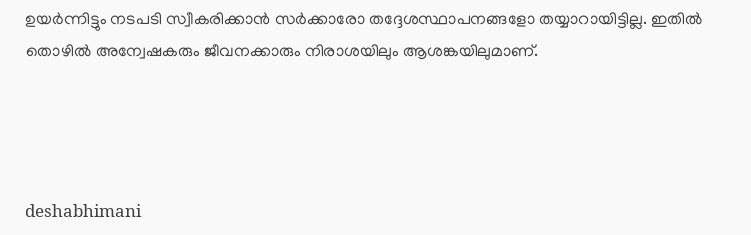ഉയർന്നിട്ടും നടപടി സ്വീകരിക്കാൻ സർക്കാരോ തദ്ദേശസ്ഥാപനങ്ങളോ തയ്യാറായിട്ടില്ല. ഇതിൽ തൊഴിൽ അന്വേഷകരും ജീവനക്കാരും നിരാശയിലും ആശങ്കയിലുമാണ്‌.




deshabhimani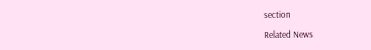section

Related News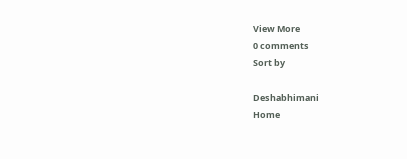View More
0 comments
Sort by

Deshabhimani
Home